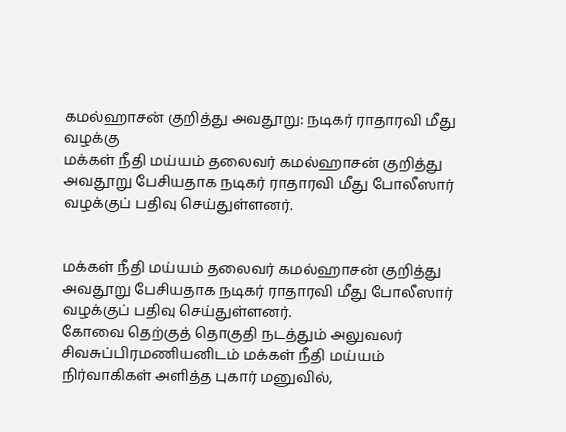கமல்ஹாசன் குறித்து அவதூறு: நடிகர் ராதாரவி மீது வழக்கு
மக்கள் நீதி மய்யம் தலைவர் கமல்ஹாசன் குறித்து அவதூறு பேசியதாக நடிகர் ராதாரவி மீது போலீஸார் வழக்குப் பதிவு செய்துள்ளனர்.


மக்கள் நீதி மய்யம் தலைவர் கமல்ஹாசன் குறித்து அவதூறு பேசியதாக நடிகர் ராதாரவி மீது போலீஸார் வழக்குப் பதிவு செய்துள்ளனர்.
கோவை தெற்குத் தொகுதி நடத்தும் அலுவலர் சிவசுப்பிரமணியனிடம் மக்கள் நீதி மய்யம் நிர்வாகிகள் அளித்த புகார் மனுவில்,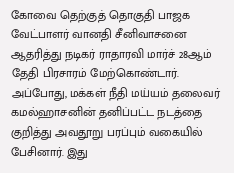கோவை தெற்குத் தொகுதி பாஜக வேட்பாளர் வானதி சீனிவாசனை ஆதரித்து நடிகர் ராதாரவி மார்ச் 28ஆம் தேதி பிரசாரம் மேற்கொண்டார்.
அப்போது, மக்கள் நீதி மய்யம் தலைவர் கமல்ஹாசனின் தனிப்பட்ட நடத்தை குறித்து அவதூறு பரப்பும் வகையில் பேசினார். இது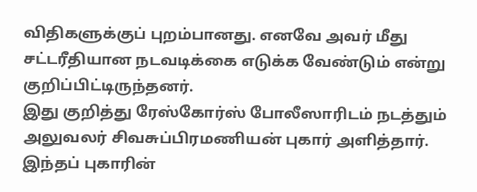விதிகளுக்குப் புறம்பானது. எனவே அவர் மீது சட்டரீதியான நடவடிக்கை எடுக்க வேண்டும் என்று குறிப்பிட்டிருந்தனர்.
இது குறித்து ரேஸ்கோர்ஸ் போலீஸாரிடம் நடத்தும் அலுவலர் சிவசுப்பிரமணியன் புகார் அளித்தார். இந்தப் புகாரின்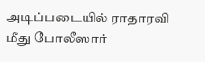அடிப்படையில் ராதாரவி மீது போலீஸார்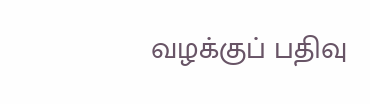வழக்குப் பதிவு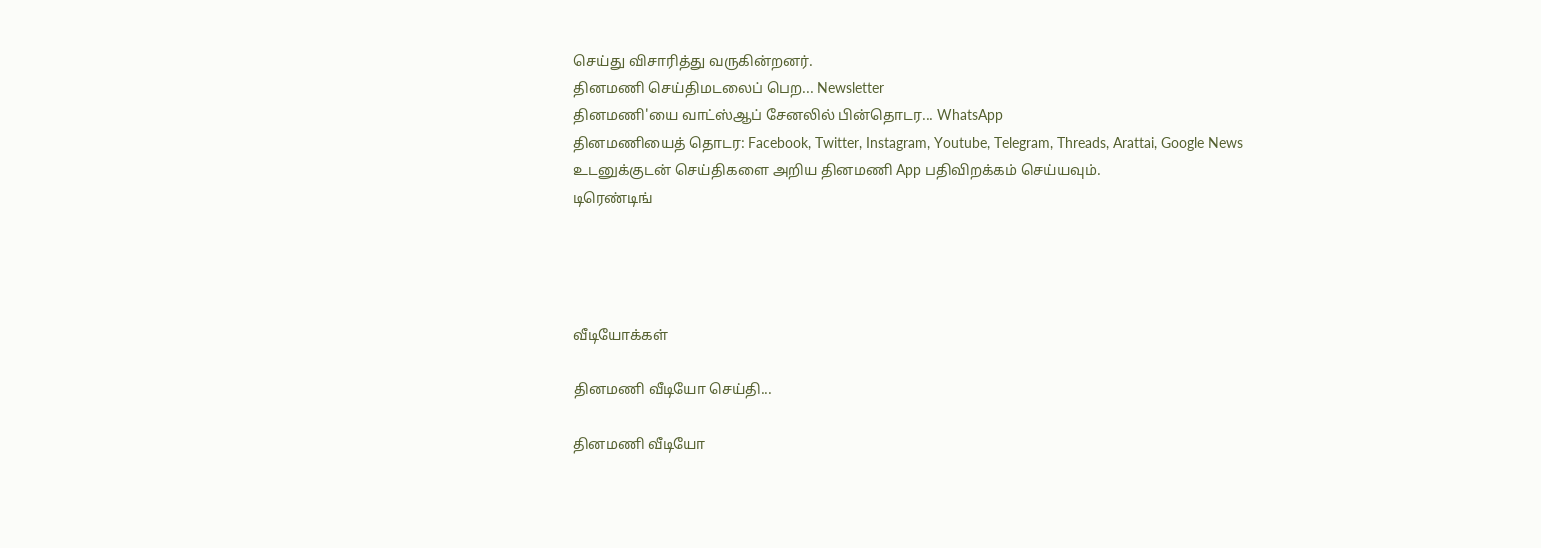செய்து விசாரித்து வருகின்றனர்.
தினமணி செய்திமடலைப் பெற... Newsletter
தினமணி'யை வாட்ஸ்ஆப் சேனலில் பின்தொடர... WhatsApp
தினமணியைத் தொடர: Facebook, Twitter, Instagram, Youtube, Telegram, Threads, Arattai, Google News
உடனுக்குடன் செய்திகளை அறிய தினமணி App பதிவிறக்கம் செய்யவும்.
டிரெண்டிங்




வீடியோக்கள்

தினமணி வீடியோ செய்தி...

தினமணி வீடியோ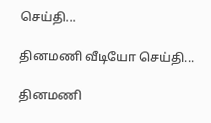செய்தி...

தினமணி வீடியோ செய்தி...

தினமணி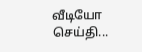வீடியோ செய்தி...